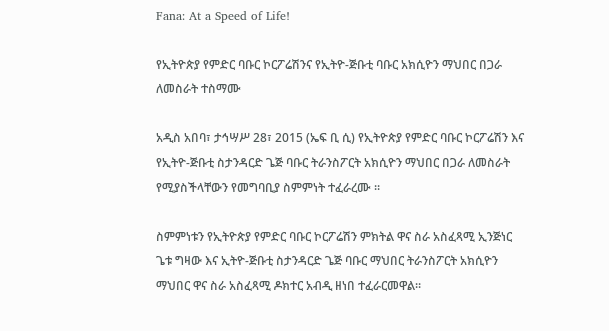Fana: At a Speed of Life!

የኢትዮጵያ የምድር ባቡር ኮርፖሬሽንና የኢትዮ-ጅቡቲ ባቡር አክሲዮን ማህበር በጋራ ለመስራት ተስማሙ

አዲስ አበባ፣ ታኅሣሥ 28፣ 2015 (ኤፍ ቢ ሲ) የኢትዮጵያ የምድር ባቡር ኮርፖሬሽን እና የኢትዮ-ጅቡቲ ስታንዳርድ ጌጅ ባቡር ትራንስፖርት አክሲዮን ማህበር በጋራ ለመስራት የሚያስችላቸውን የመግባቢያ ስምምነት ተፈራረሙ ።

ስምምነቱን የኢትዮጵያ የምድር ባቡር ኮርፖሬሽን ምክትል ዋና ስራ አስፈጻሚ ኢንጅነር ጌቱ ግዛው እና ኢትዮ-ጅቡቲ ስታንዳርድ ጌጅ ባቡር ማህበር ትራንስፖርት አክሲዮን ማህበር ዋና ስራ አስፈጻሚ ዶክተር አብዲ ዘነበ ተፈራርመዋል።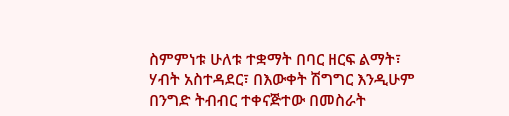ስምምነቱ ሁለቱ ተቋማት በባር ዘርፍ ልማት፣ ሃብት አስተዳደር፣ በእውቀት ሽግግር እንዲሁም በንግድ ትብብር ተቀናጅተው በመስራት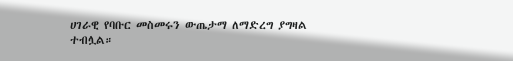ሀገራዊ የባቡር መስመሩን ውጤታማ ለማድረግ ያግዛል ተብሏል።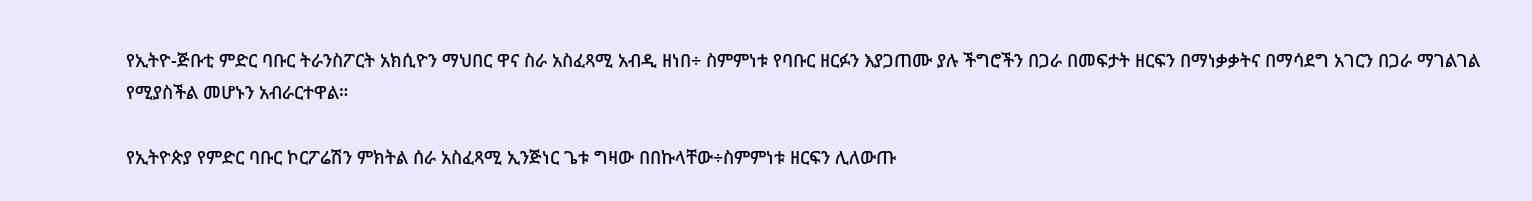የኢትዮ-ጅቡቲ ምድር ባቡር ትራንስፖርት አክሲዮን ማህበር ዋና ስራ አስፈጻሚ አብዲ ዘነበ÷ ስምምነቱ የባቡር ዘርፉን እያጋጠሙ ያሉ ችግሮችን በጋራ በመፍታት ዘርፍን በማነቃቃትና በማሳደግ አገርን በጋራ ማገልገል የሚያስችል መሆኑን አብራርተዋል።

የኢትዮጵያ የምድር ባቡር ኮርፖሬሽን ምክትል ሰራ አስፈጻሚ ኢንጅነር ጌቱ ግዛው በበኩላቸው÷ስምምነቱ ዘርፍን ሊለውጡ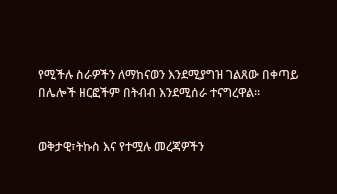የሚችሉ ስራዎችን ለማከናወን እንደሚያግዝ ገልጸው በቀጣይ በሌሎች ዘርፎችም በትብብ እንደሚሰራ ተናግረዋል፡፡


ወቅታዊ፣ትኩስ እና የተሟሉ መረጃዎችን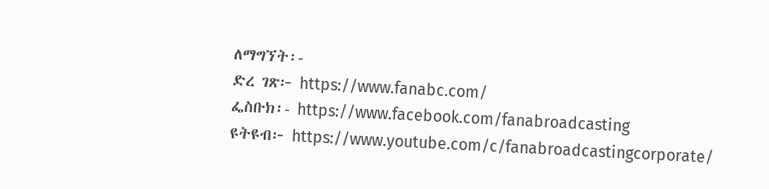ለማግኘት፡-
ድረ ገጽ፦ https://www.fanabc.com/
ፌስቡክ፡- https://www.facebook.com/fanabroadcasting
ዩትዩብ፦ https://www.youtube.com/c/fanabroadcastingcorporate/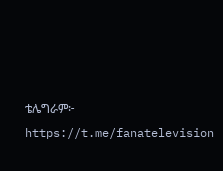ቴሌግራም፦ https://t.me/fanatelevision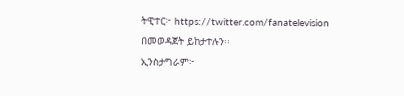ትዊተር፦ https://twitter.com/fanatelevision በመወዳጀት ይከታተሉን፡፡
ኢንስታግራም፦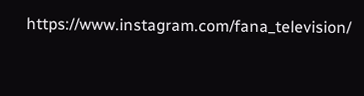https://www.instagram.com/fana_television/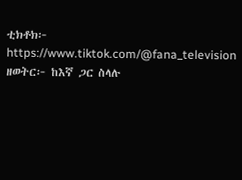ቲክቶክ፦ https://www.tiktok.com/@fana_television
ዘወትር፦ ከእኛ ጋር ስላሉ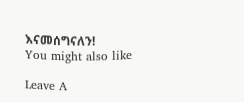እናመሰግናለን!
You might also like

Leave A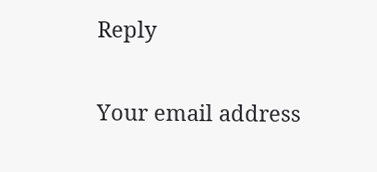Reply

Your email address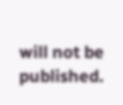will not be published.